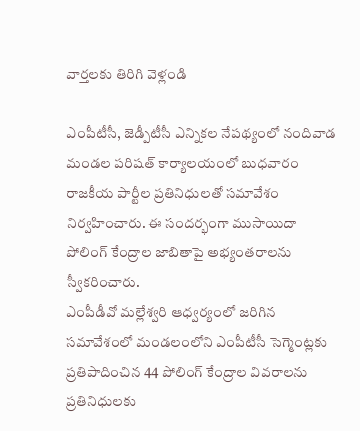వార్తలకు తిరిగి వెళ్లండి

ఎంపీటీసీ, జెడ్పీటీసీ ఎన్నికల నేపథ్యంలో నందివాడ మండల పరిషత్ కార్యాలయంలో బుధవారం రాజకీయ పార్టీల ప్రతినిధులతో సమావేశం నిర్వహించారు. ఈ సందర్భంగా ముసాయిదా పోలింగ్ కేంద్రాల జాబితాపై అభ్యంతరాలను స్వీకరించారు.
ఎంపీడీవో మల్లేశ్వరి ఆధ్వర్యంలో జరిగిన సమావేశంలో మండలంలోని ఎంపీటీసీ సెగ్మెంట్లకు ప్రతిపాదించిన 44 పోలింగ్ కేంద్రాల వివరాలను ప్రతినిధులకు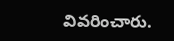వివరించారు.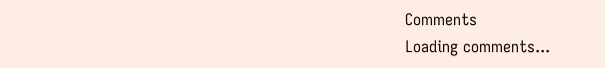Comments
Loading comments...